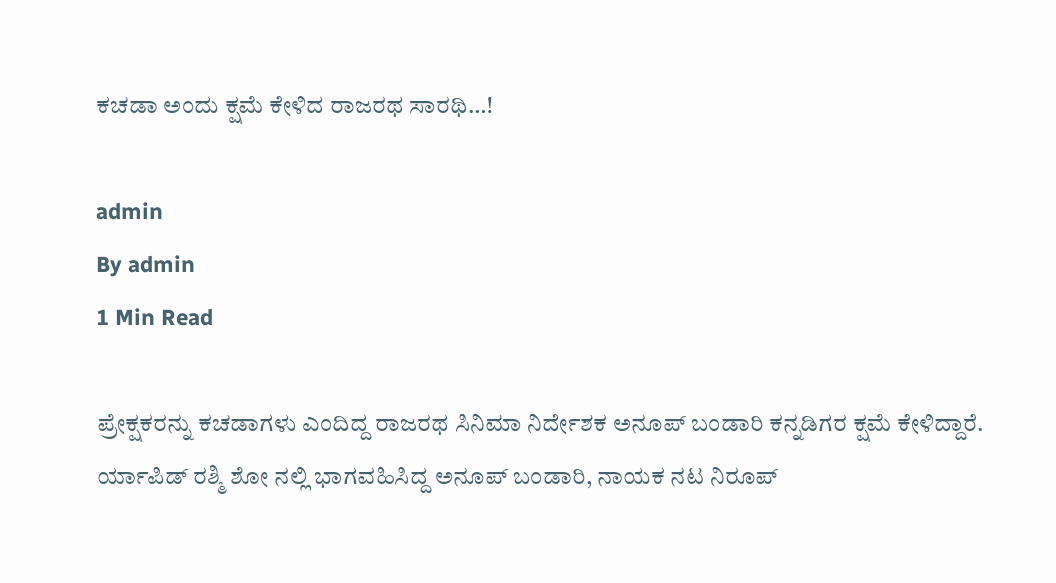ಕಚಡಾ ಅಂದು ಕ್ಷಮೆ ಕೇಳಿದ ರಾಜರಥ ಸಾರಥಿ…!

admin
By admin
1 Min Read

ಪ್ರೇಕ್ಷಕರನ್ನು ಕಚಡಾಗಳು ಎಂದಿದ್ದ ರಾಜರಥ ಸಿನಿಮಾ‌ ನಿರ್ದೇಶಕ‌ ಅನೂಪ್ ಬಂಡಾರಿ ಕನ್ನಡಿಗರ ಕ್ಷಮೆ ಕೇಳಿದ್ದಾರೆ.
ರ್ಯಾಪಿಡ್ ರಶ್ಮಿ ಶೋ ನಲ್ಲಿ ಭಾಗವಹಿಸಿದ್ದ ಅನೂಪ್ ಬಂಡಾರಿ, ನಾಯಕ ನಟ ನಿರೂಪ್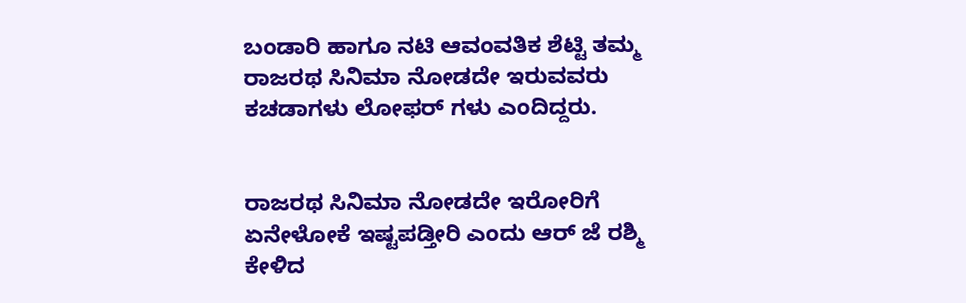ಬಂಡಾರಿ ಹಾಗೂ ನಟಿ‌ ಆವಂವತಿಕ‌ ಶೆಟ್ಟಿ ತಮ್ಮ‌ ರಾಜರಥ ಸಿನಿಮಾ ನೋಡದೇ ಇರುವವರು ಕಚಡಾಗಳು ಲೋಫರ್ ಗಳು ಎಂದಿದ್ದರು.


ರಾಜರಥ ಸಿನಿಮಾ‌ ನೋಡದೇ ಇರೋರಿಗೆ ಏನೇಳೋಕೆ ಇಷ್ಟಪಡ್ತೀರಿ ಎಂದು ಆರ್ ಜೆ ರಶ್ಮಿ ಕೇಳಿದ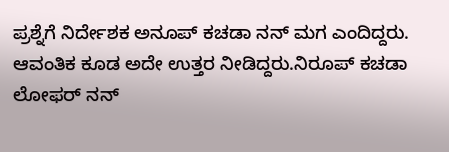ಪ್ರಶ್ನೆಗೆ ನಿರ್ದೇಶಕ ಅನೂಪ್ ಕಚಡಾ ನನ್ ಮಗ ಎಂದಿದ್ದರು. ಆವಂತಿಕ ಕೂಡ ಅದೇ ಉತ್ತರ ನೀಡಿದ್ದರು.ನಿರೂಪ್ ಕಚಡಾ ಲೋಫರ್ ನನ್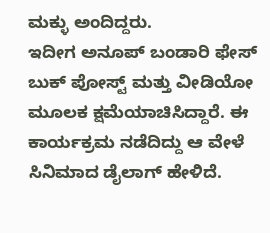ಮಕ್ಳು ಅಂದಿದ್ದರು.
ಇದೀಗ ಅನೂಪ್ ಬಂಡಾರಿ ಫೇಸ್ ಬುಕ್ ಪೋಸ್ಟ್ ಮತ್ತು ವೀಡಿಯೋ ಮೂಲಕ ಕ್ಷಮೆಯಾಚಿಸಿದ್ದಾರೆ. ಈ ಕಾರ್ಯಕ್ರಮ ನಡೆದಿದ್ದು ಆ ವೇಳೆ ಸಿನಿಮಾದ ಡೈಲಾಗ್ ಹೇಳಿದೆ.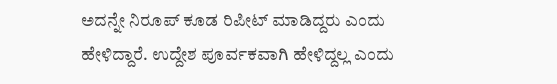ಅದನ್ನೇ ನಿರೂಪ್ ಕೂಡ ರಿಪೀಟ್ ಮಾಡಿದ್ದರು ಎಂದು ಹೇಳಿದ್ದಾರೆ. ಉದ್ದೇಶ ಪೂರ್ವಕವಾಗಿ ಹೇಳಿದ್ದಲ್ಲ ಎಂದು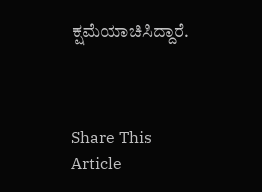ಕ್ಷಮೆಯಾಚಿಸಿದ್ದಾರೆ.



Share This Article